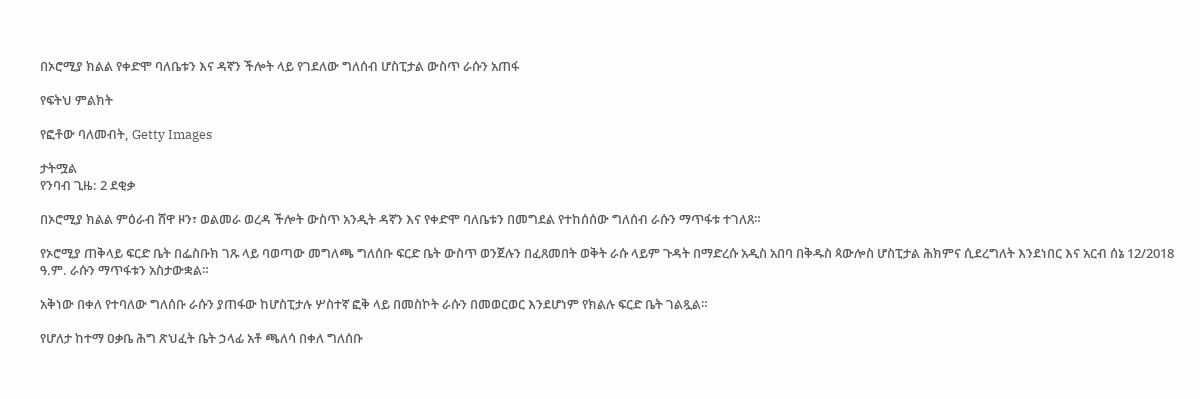በኦሮሚያ ክልል የቀድሞ ባለቤቱን እና ዳኛን ችሎት ላይ የገደለው ግለሰብ ሆስፒታል ውስጥ ራሱን አጠፋ

የፍትህ ምልክት

የፎቶው ባለመብት, Getty Images

ታትሟል
የንባብ ጊዜ: 2 ደቂቃ

በኦሮሚያ ክልል ምዕራብ ሸዋ ዞን፣ ወልመራ ወረዳ ችሎት ውስጥ አንዲት ዳኛን እና የቀድሞ ባለቤቱን በመግደል የተከሰሰው ግለሰብ ራሱን ማጥፋቱ ተገለጸ።

የኦሮሚያ ጠቅላይ ፍርድ ቤት በፌስቡክ ገጹ ላይ ባወጣው መግለጫ ግለሰቡ ፍርድ ቤት ውስጥ ወንጀሉን በፈጸመበት ወቅት ራሱ ላይም ጉዳት በማድረሱ አዲስ አበባ በቅዱስ ጳውሎስ ሆስፒታል ሕክምና ሲደረግለት እንደነበር እና አርብ ሰኔ 12/2018 ዓ.ም. ራሱን ማጥፋቱን አስታውቋል።

አቅነው በቀለ የተባለው ግለሰቡ ራሱን ያጠፋው ከሆስፒታሉ ሦስተኛ ፎቅ ላይ በመስኮት ራሱን በመወርወር እንደሆነም የክልሉ ፍርድ ቤት ገልጿል።

የሆለታ ከተማ ዐቃቤ ሕግ ጽህፈት ቤት ኃላፊ አቶ ጫለሳ በቀለ ግለሰቡ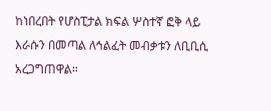ከነበረበት የሆስፒታል ክፍል ሦስተኛ ፎቅ ላይ እራሱን በመጣል ለኅልፈት መብቃቱን ለቢቢሲ አረጋግጠዋል።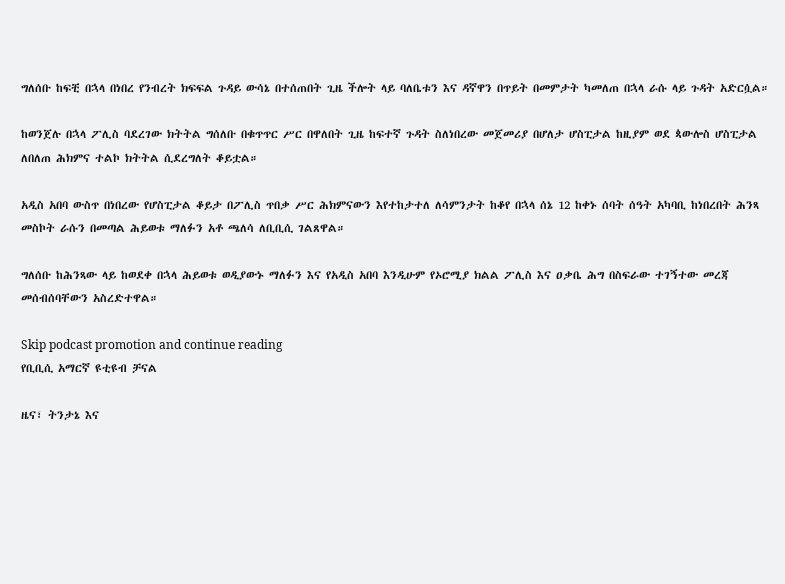ግለሰቡ ከፍቺ በኋላ በነበረ የንብረት ክፍፍል ጉዳይ ውሳኔ በተሰጠበት ጊዜ ችሎት ላይ ባለቤቱን እና ዳኛዋን በጥይት በመምታት ካመለጠ በኋላ ራሱ ላይ ጉዳት አድርሷል።

ከወንጀሉ በኋላ ፖሊስ ባደረገው ክትትል ግሰለቡ በቁጥጥር ሥር በዋለበት ጊዜ ከፍተኛ ጉዳት ስለነበረው መጀመሪያ በሆለታ ሆስፒታል ከዚያም ወደ ጳውሎስ ሆስፒታል ለበለጠ ሕክምና ተልኮ ክትትል ሲደረግለት ቆይቷል።

አዲስ አበባ ውስጥ በነበረው የሆስፒታል ቆይታ በፖሊስ ጥበቃ ሥር ሕክምናውን እየተከታተለ ለሳምንታት ከቆየ በኋላ ሰኔ 12 ከቀኑ ሰባት ሰዓት አካባቢ ከነበረበት ሕንጻ መስኮት ራሱን በመጣል ሕይወቱ ማለፉን አቶ ጫለሳ ለቢቢሲ ገልጸዋል።

ግለሰቡ ከሕንጻው ላይ ከወደቀ በኋላ ሕይወቱ ወዲያውኑ ማለፉን እና የአዲስ አበባ እንዲሁም የኦሮሚያ ክልል ፖሊስ እና ዐቃቤ ሕግ በስፍራው ተገኝተው መረጃ መሰብሰባቸውን አስረድተዋል።

Skip podcast promotion and continue reading
የቢቢሲ አማርኛ ዩቲዩብ ቻናል

ዜና፣ ትንታኔ እና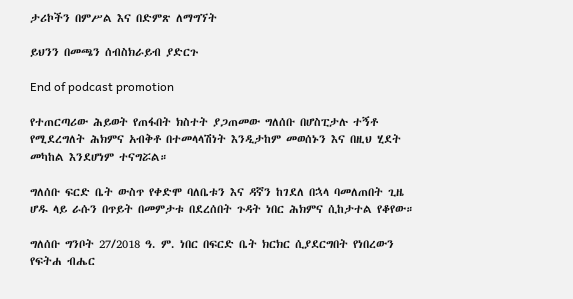ታሪኮችን በምሥል እና በድምጽ ለማግኘት

ይህንን በመጫን ሰብስክራይብ ያድርጉ

End of podcast promotion

የተጠርጣሪው ሕይወት የጠፋበት ክስተት ያጋጠመው ግለሰቡ በሆስፒታሉ ተኝቶ የሚደረግለት ሕክምና አብቅቶ በተመላላሽነት እንዲታከም መወሰኑን እና በዚህ ሂደት መካከል እንደሆነም ተናግሯል።

ግለሰቡ ፍርድ ቤት ውስጥ የቀድሞ ባለቤቱን እና ዳኛን ከገደለ በኋላ ባመለጠበት ጊዜ ሆዱ ላይ ራሱን በጥይት በመምታቱ በደረሰበት ጉዳት ነበር ሕክምና ሲከታተል የቆየው።

ግለሰቡ ግንቦት 27/2018 ዓ. ም. ነበር በፍርድ ቤት ክርክር ሲያደርግበት የነበረውን የፍትሐ ብሔር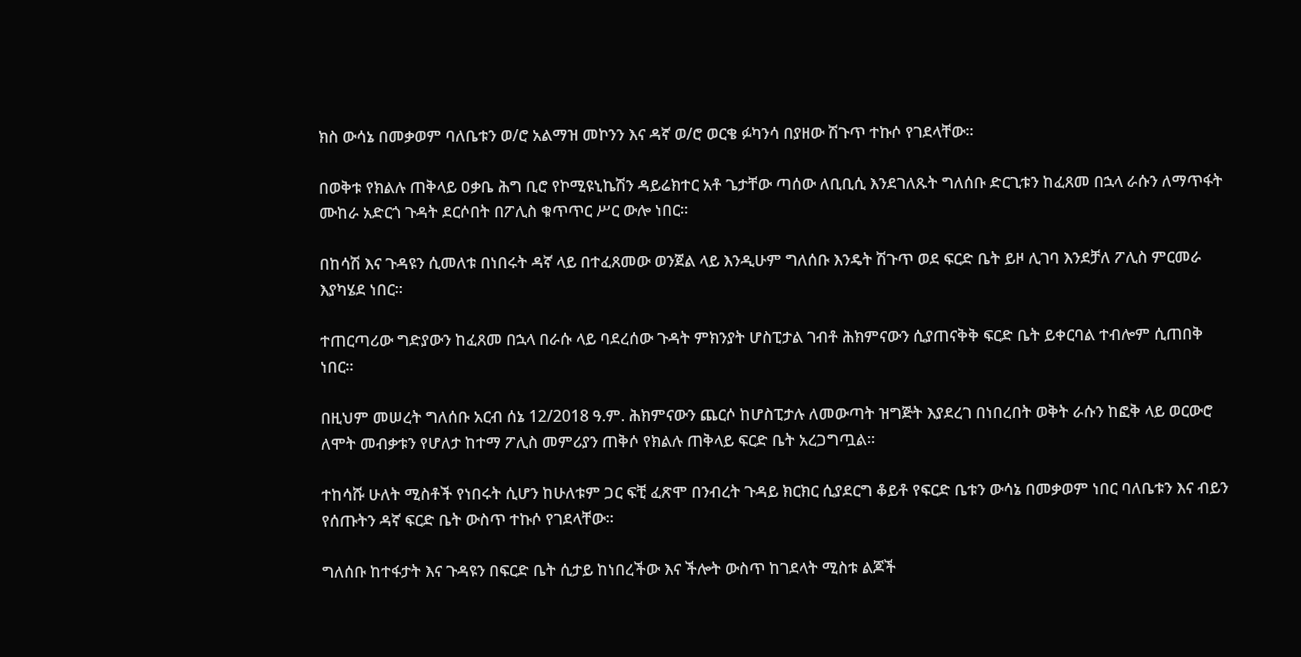ክስ ውሳኔ በመቃወም ባለቤቱን ወ/ሮ አልማዝ መኮንን እና ዳኛ ወ/ሮ ወርቄ ፉካንሳ በያዘው ሽጉጥ ተኩሶ የገደላቸው።

በወቅቱ የክልሉ ጠቅላይ ዐቃቤ ሕግ ቢሮ የኮሚዩኒኬሽን ዳይሬክተር አቶ ጌታቸው ጣሰው ለቢቢሲ እንደገለጹት ግለሰቡ ድርጊቱን ከፈጸመ በኋላ ራሱን ለማጥፋት ሙከራ አድርጎ ጉዳት ደርሶበት በፖሊስ ቁጥጥር ሥር ውሎ ነበር።

በከሳሽ እና ጉዳዩን ሲመለቱ በነበሩት ዳኛ ላይ በተፈጸመው ወንጀል ላይ እንዲሁም ግለሰቡ እንዴት ሽጉጥ ወደ ፍርድ ቤት ይዞ ሊገባ እንደቻለ ፖሊስ ምርመራ እያካሄደ ነበር።

ተጠርጣሪው ግድያውን ከፈጸመ በኋላ በራሱ ላይ ባደረሰው ጉዳት ምክንያት ሆስፒታል ገብቶ ሕክምናውን ሲያጠናቅቅ ፍርድ ቤት ይቀርባል ተብሎም ሲጠበቅ ነበር።

በዚህም መሠረት ግለሰቡ አርብ ሰኔ 12/2018 ዓ.ም. ሕክምናውን ጨርሶ ከሆስፒታሉ ለመውጣት ዝግጅት እያደረገ በነበረበት ወቅት ራሱን ከፎቅ ላይ ወርውሮ ለሞት መብቃቱን የሆለታ ከተማ ፖሊስ መምሪያን ጠቅሶ የክልሉ ጠቅላይ ፍርድ ቤት አረጋግጧል።

ተከሳሹ ሁለት ሚስቶች የነበሩት ሲሆን ከሁለቱም ጋር ፍቺ ፈጽሞ በንብረት ጉዳይ ክርክር ሲያደርግ ቆይቶ የፍርድ ቤቱን ውሳኔ በመቃወም ነበር ባለቤቱን እና ብይን የሰጡትን ዳኛ ፍርድ ቤት ውስጥ ተኩሶ የገደላቸው።

ግለሰቡ ከተፋታት እና ጉዳዩን በፍርድ ቤት ሲታይ ከነበረችው እና ችሎት ውስጥ ከገደላት ሚስቱ ልጆች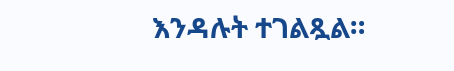እንዳሉት ተገልጿል።